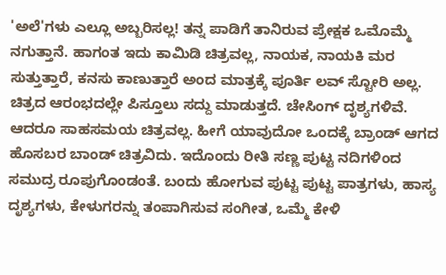'ಅಲೆ'ಗಳು ಎಲ್ಲೂ ಅಬ್ಬರಿಸಲ್ಲ! ತನ್ನ ಪಾಡಿಗೆ ತಾನಿರುವ ಪ್ರೇಕ್ಷಕ ಒಮೊಮ್ಮೆ ನಗುತ್ತಾನೆ. ಹಾಗಂತ ಇದು ಕಾಮಿಡಿ ಚಿತ್ರವಲ್ಲ, ನಾಯಕ, ನಾಯಕಿ ಮರ ಸುತ್ತುತ್ತಾರೆ, ಕನಸು ಕಾಣುತ್ತಾರೆ ಅಂದ ಮಾತ್ರಕ್ಕೆ ಪೂರ್ತಿ ಲವ್ ಸ್ಟೋರಿ ಅಲ್ಲ. ಚಿತ್ರದ ಆರಂಭದಲ್ಲೇ ಪಿಸ್ತೂಲು ಸದ್ದು ಮಾಡುತ್ತದೆ. ಚೇಸಿಂಗ್ ದೃಶ್ಯಗಳಿವೆ. ಆದರೂ ಸಾಹಸಮಯ ಚಿತ್ರವಲ್ಲ. ಹೀಗೆ ಯಾವುದೋ ಒಂದಕ್ಕೆ ಬ್ರಾಂಡ್ ಆಗದ ಹೊಸಬರ ಬಾಂಡ್ ಚಿತ್ರವಿದು. ಇದೊಂದು ರೀತಿ ಸಣ್ಣ ಪುಟ್ಟ ನದಿಗಳಿಂದ ಸಮುದ್ರ ರೂಪುಗೊಂಡಂತೆ. ಬಂದು ಹೋಗುವ ಪುಟ್ಟ ಪುಟ್ಟ ಪಾತ್ರಗಳು, ಹಾಸ್ಯ ದೃಶ್ಯಗಳು, ಕೇಳುಗರನ್ನು ತಂಪಾಗಿಸುವ ಸಂಗೀತ, ಒಮ್ಮೆ ಕೇಳಿ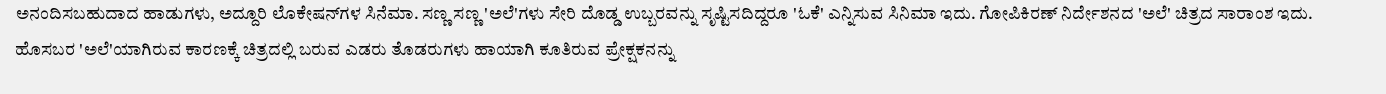ಅನಂದಿಸಬಹುದಾದ ಹಾಡುಗಳು, ಅದ್ದೂರಿ ಲೊಕೇಷನ್‌ಗಳ ಸಿನೆಮಾ. ಸಣ್ಣ ಸಣ್ಣ 'ಅಲೆ'ಗಳು ಸೇರಿ ದೊಡ್ಡ ಉಬ್ಬರವನ್ನು ಸೃಷ್ಟಿಸದಿದ್ದರೂ 'ಓಕೆ' ಎನ್ನಿಸುವ ಸಿನಿಮಾ ಇದು. ಗೋಪಿಕಿರಣ್ ನಿರ್ದೇಶನದ 'ಅಲೆ' ಚಿತ್ರದ ಸಾರಾಂಶ ಇದು. ಹೊಸಬರ 'ಅಲೆ'ಯಾಗಿರುವ ಕಾರಣಕ್ಕೆ ಚಿತ್ರದಲ್ಲಿ ಬರುವ ಎಡರು ತೊಡರುಗಳು ಹಾಯಾಗಿ ಕೂತಿರುವ ಪ್ರೇಕ್ಷಕನನ್ನು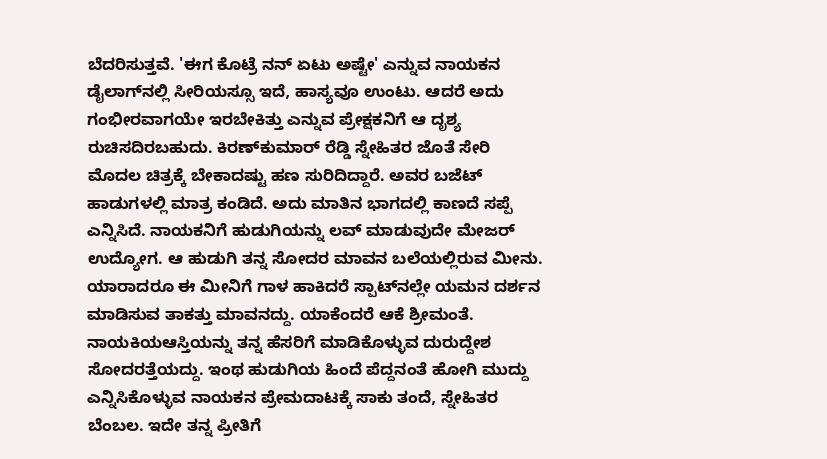ಬೆದರಿಸುತ್ತವೆ. 'ಈಗ ಕೊಟ್ರೆ ನನ್ ಏಟು ಅಷ್ಟೇ' ಎನ್ನುವ ನಾಯಕನ ಡೈಲಾಗ್‌ನಲ್ಲಿ ಸೀರಿಯಸ್ಸೂ ಇದೆ, ಹಾಸ್ಯವೂ ಉಂಟು. ಆದರೆ ಅದು ಗಂಭೀರವಾಗಯೇ ಇರಬೇಕಿತ್ತು ಎನ್ನುವ ಪ್ರೇಕ್ಷಕನಿಗೆ ಆ ದೃಶ್ಯ ರುಚಿಸದಿರಬಹುದು. ಕಿರಣ್‌ಕುಮಾರ್ ರೆಡ್ಡಿ ಸ್ನೇಹಿತರ ಜೊತೆ ಸೇರಿ ಮೊದಲ ಚಿತ್ರಕ್ಕೆ ಬೇಕಾದಷ್ಟು ಹಣ ಸುರಿದಿದ್ದಾರೆ. ಅವರ ಬಜೆಟ್ ಹಾಡುಗಳಲ್ಲಿ ಮಾತ್ರ ಕಂಡಿದೆ. ಅದು ಮಾತಿನ ಭಾಗದಲ್ಲಿ ಕಾಣದೆ ಸಪ್ಪೆ ಎನ್ನಿಸಿದೆ. ನಾಯಕನಿಗೆ ಹುಡುಗಿಯನ್ನು ಲವ್ ಮಾಡುವುದೇ ಮೇಜರ್ ಉದ್ಯೋಗ. ಆ ಹುಡುಗಿ ತನ್ನ ಸೋದರ ಮಾವನ ಬಲೆಯಲ್ಲಿರುವ ಮೀನು. ಯಾರಾದರೂ ಈ ಮೀನಿಗೆ ಗಾಳ ಹಾಕಿದರೆ ಸ್ಪಾಟ್‌ನಲ್ಲೇ ಯಮನ ದರ್ಶನ ಮಾಡಿಸುವ ತಾಕತ್ತು ಮಾವನದ್ದು. ಯಾಕೆಂದರೆ ಆಕೆ ಶ್ರೀಮಂತೆ. ನಾಯಕಿಯಆಸ್ತಿಯನ್ನು ತನ್ನ ಹೆಸರಿಗೆ ಮಾಡಿಕೊಳ್ಳುವ ದುರುದ್ದೇಶ ಸೋದರತ್ತೆಯದ್ದು. ಇಂಥ ಹುಡುಗಿಯ ಹಿಂದೆ ಪೆದ್ದನಂತೆ ಹೋಗಿ ಮುದ್ದು ಎನ್ನಿಸಿಕೊಳ್ಳುವ ನಾಯಕನ ಪ್ರೇಮದಾಟಕ್ಕೆ ಸಾಕು ತಂದೆ, ಸ್ನೇಹಿತರ ಬೆಂಬಲ. ಇದೇ ತನ್ನ ಪ್ರೀತಿಗೆ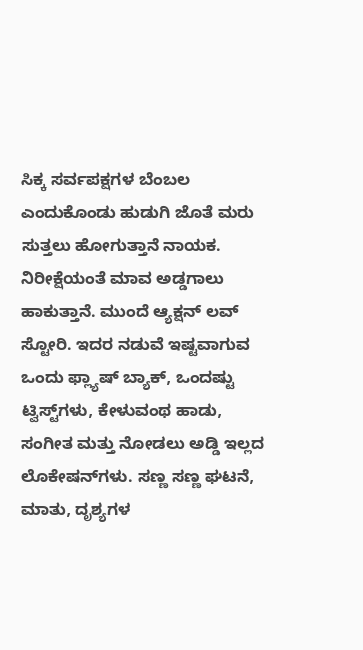ಸಿಕ್ಕ ಸರ್ವಪಕ್ಷಗಳ ಬೆಂಬಲ ಎಂದುಕೊಂಡು ಹುಡುಗಿ ಜೊತೆ ಮರು ಸುತ್ತಲು ಹೋಗುತ್ತಾನೆ ನಾಯಕ. ನಿರೀಕ್ಷೆಯಂತೆ ಮಾವ ಅಡ್ಡಗಾಲು ಹಾಕುತ್ತಾನೆ. ಮುಂದೆ ಆ್ಯಕ್ಷನ್ ಲವ್ ಸ್ಟೋರಿ. ಇದರ ನಡುವೆ ಇಷ್ಟವಾಗುವ ಒಂದು ಫ್ಲ್ಯಾಷ್ ಬ್ಯಾಕ್, ಒಂದಷ್ಟು ಟ್ವಿಸ್ಟ್‌ಗಳು, ಕೇಳುವಂಥ ಹಾಡು, ಸಂಗೀತ ಮತ್ತು ನೋಡಲು ಅಡ್ಡಿ ಇಲ್ಲದ ಲೊಕೇಷನ್‌ಗಳು. ಸಣ್ಣ ಸಣ್ಣ ಘಟನೆ, ಮಾತು, ದೃಶ್ಯಗಳ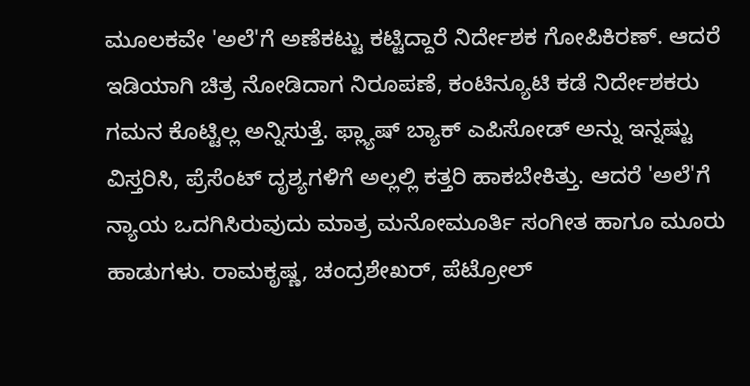ಮೂಲಕವೇ 'ಅಲೆ'ಗೆ ಅಣೆಕಟ್ಟು ಕಟ್ಟಿದ್ದಾರೆ ನಿರ್ದೇಶಕ ಗೋಪಿಕಿರಣ್. ಆದರೆ ಇಡಿಯಾಗಿ ಚಿತ್ರ ನೋಡಿದಾಗ ನಿರೂಪಣೆ, ಕಂಟಿನ್ಯೂಟಿ ಕಡೆ ನಿರ್ದೇಶಕರು ಗಮನ ಕೊಟ್ಟಿಲ್ಲ ಅನ್ನಿಸುತ್ತೆ. ಫ್ಲ್ಯಾಷ್ ಬ್ಯಾಕ್ ಎಪಿಸೋಡ್ ಅನ್ನು ಇನ್ನಷ್ಟು ವಿಸ್ತರಿಸಿ, ಪ್ರೆಸೆಂಟ್ ದೃಶ್ಯಗಳಿಗೆ ಅಲ್ಲಲ್ಲಿ ಕತ್ತರಿ ಹಾಕಬೇಕಿತ್ತು. ಆದರೆ 'ಅಲೆ'ಗೆ ನ್ಯಾಯ ಒದಗಿಸಿರುವುದು ಮಾತ್ರ ಮನೋಮೂರ್ತಿ ಸಂಗೀತ ಹಾಗೂ ಮೂರು ಹಾಡುಗಳು. ರಾಮಕೃಷ್ಣ, ಚಂದ್ರಶೇಖರ್, ಪೆಟ್ರೋಲ್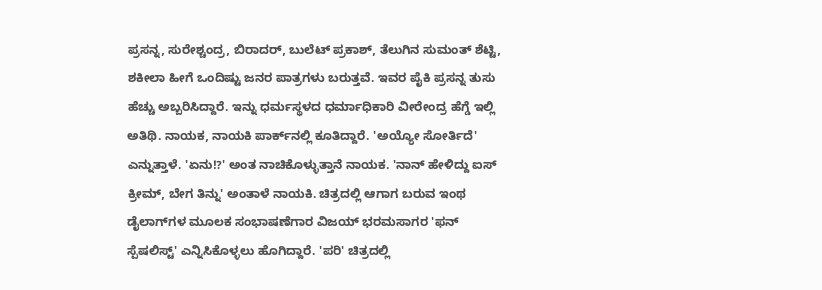ಪ್ರಸನ್ನ, ಸುರೇಶ್ಚಂದ್ರ, ಬಿರಾದರ್, ಬುಲೆಟ್ ಪ್ರಕಾಶ್, ತೆಲುಗಿನ ಸುಮಂತ್ ಶೆಟ್ಟಿ, ಶಕೀಲಾ ಹೀಗೆ ಒಂದಿಷ್ಟು ಜನರ ಪಾತ್ರಗಳು ಬರುತ್ತವೆ. ಇವರ ಪೈಕಿ ಪ್ರಸನ್ನ ತುಸು ಹೆಚ್ಚು ಅಬ್ಬರಿಸಿದ್ದಾರೆ. ಇನ್ನು ಧರ್ಮಸ್ಥಳದ ಧರ್ಮಾಧಿಕಾರಿ ವೀರೇಂದ್ರ ಹೆಗ್ಡೆ ಇಲ್ಲಿ ಅತಿಥಿ. ನಾಯಕ, ನಾಯಕಿ ಪಾರ್ಕ್‌ನಲ್ಲಿ ಕೂತಿದ್ದಾರೆ. 'ಅಯ್ಯೋ ಸೋರ್ತಿದೆ' ಎನ್ನುತ್ತಾಳೆ. 'ಏನು!?' ಅಂತ ನಾಚಿಕೊಳ್ಳುತ್ತಾನೆ ನಾಯಕ. 'ನಾನ್ ಹೇಳಿದ್ದು ಐಸ್ ಕ್ರೀಮ್, ಬೇಗ ತಿನ್ನು' ಅಂತಾಳೆ ನಾಯಕಿ. ಚಿತ್ರದಲ್ಲಿ ಆಗಾಗ ಬರುವ ಇಂಥ ಡೈಲಾಗ್‌ಗಳ ಮೂಲಕ ಸಂಭಾಷಣೆಗಾರ ವಿಜಯ್ ಭರಮಸಾಗರ 'ಫನ್ ಸ್ಪೆಷಲಿಸ್ಟ್‌' ಎನ್ನಿಸಿಕೊಳ್ಳಲು ಹೊಗಿದ್ದಾರೆ. 'ಪರಿ' ಚಿತ್ರದಲ್ಲಿ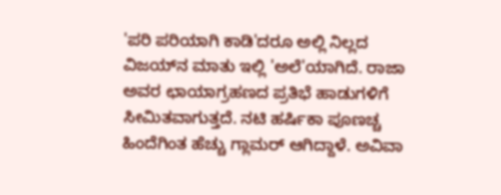'ಪರಿ ಪರಿಯಾಗಿ ಕಾಡಿ'ದರೂ ಅಲ್ಲಿ ನಿಲ್ಲದ ವಿಜಯ್‌ನ ಮಾತು ಇಲ್ಲಿ 'ಅಲೆ'ಯಾಗಿದೆ. ರಾಜಾ ಅವರ ಛಾಯಾಗ್ರಹಣದ ಪ್ರತಿಭೆ ಹಾಡುಗಳಿಗೆ ಸೀಮಿತವಾಗುತ್ತದೆ. ನಟಿ ಹರ್ಷಿಕಾ ಪೂಣಚ್ಚ ಹಿಂದೆಗಿಂತ ಹೆಚ್ಚು ಗ್ಲಾಮರ್ ಆಗಿದ್ದಾಳೆ. ಅವಿವಾ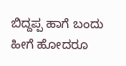ಬಿದ್ದಪ್ಪ ಹಾಗೆ ಬಂದು ಹೀಗೆ ಹೋದರೂ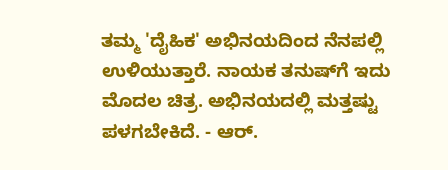ತಮ್ಮ 'ದೈಹಿಕ' ಅಭಿನಯದಿಂದ ನೆನಪಲ್ಲಿ ಉಳಿಯುತ್ತಾರೆ. ನಾಯಕ ತನುಷ್‌ಗೆ ಇದು ಮೊದಲ ಚಿತ್ರ. ಅಭಿನಯದಲ್ಲಿ ಮತ್ತಷ್ಟು ಪಳಗಬೇಕಿದೆ. - ಆರ್.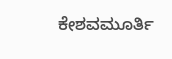ಕೇಶವಮೂರ್ತಿ